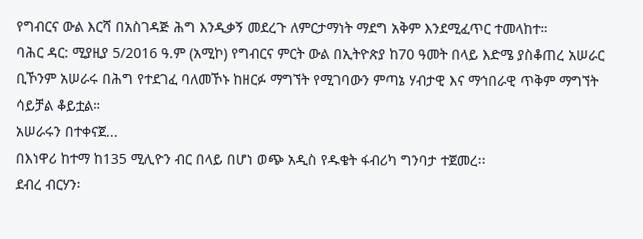የግብርና ውል እርሻ በአስገዳጅ ሕግ እንዲቃኝ መደረጉ ለምርታማነት ማደግ አቅም እንደሚፈጥር ተመላከተ።
ባሕር ዳር: ሚያዚያ 5/2016 ዓ.ም (አሚኮ) የግብርና ምርት ውል በኢትዮጵያ ከ70 ዓመት በላይ እድሜ ያስቆጠረ አሠራር ቢኾንም አሠራሩ በሕግ የተደገፈ ባለመኾኑ ከዘርፉ ማግኘት የሚገባውን ምጣኔ ሃብታዊ እና ማኅበራዊ ጥቅም ማግኘት ሳይቻል ቆይቷል።
አሠራሩን በተቀናጀ...
በእነዋሪ ከተማ ከ135 ሚሊዮን ብር በላይ በሆነ ወጭ አዲስ የዱቄት ፋብሪካ ግንባታ ተጀመረ፡፡
ደብረ ብርሃን፡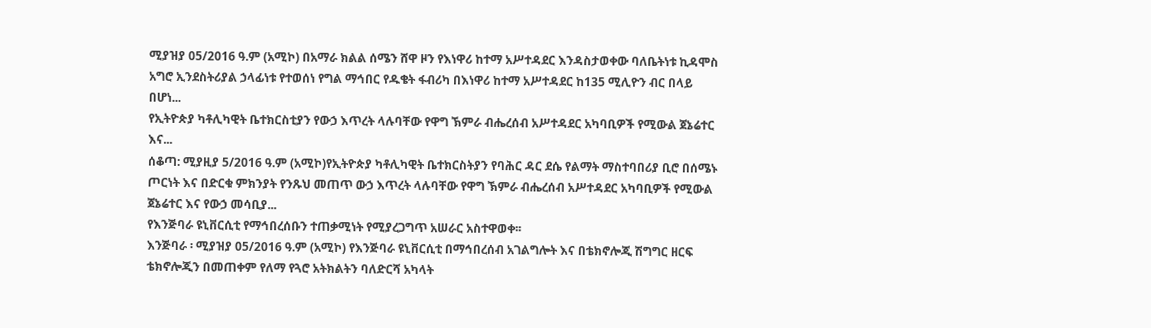ሚያዝያ 05/2016 ዓ.ም (አሚኮ) በአማራ ክልል ሰሜን ሸዋ ዞን የእነዋሪ ከተማ አሥተዳደር እንዳስታወቀው ባለቤትነቱ ኪዳሞስ አግሮ ኢንደስትሪያል ኃላፊነቱ የተወሰነ የግል ማኅበር የዱቄት ፋብሪካ በእነዋሪ ከተማ አሥተዳደር ከ135 ሚሊዮን ብር በላይ በሆነ...
የኢትዮጵያ ካቶሊካዊት ቤተክርስቲያን የውኃ እጥረት ላሉባቸው የዋግ ኽምራ ብሔረሰብ አሥተዳደር አካባቢዎች የሚውል ጀኔሬተር እና...
ሰቆጣ: ሚያዚያ 5/2016 ዓ.ም (አሚኮ)የኢትዮጵያ ካቶሊካዊት ቤተክርስትያን የባሕር ዳር ደሴ የልማት ማስተባበሪያ ቢሮ በሰሜኑ ጦርነት እና በድርቁ ምክንያት የንጹህ መጠጥ ውኃ እጥረት ላሉባቸው የዋግ ኽምራ ብሔረሰብ አሥተዳደር አካባቢዎች የሚውል ጀኔሬተር እና የውኃ መሳቢያ...
የእንጅባራ ዩኒቨርሲቲ የማኅበረሰቡን ተጠቃሚነት የሚያረጋግጥ አሠራር አስተዋወቀ፡፡
እንጅባራ ፡ ሚያዝያ 05/2016 ዓ.ም (አሚኮ) የእንጅባራ ዩኒቨርሲቲ በማኅበረሰብ አገልግሎት እና በቴክኖሎጂ ሽግግር ዘርፍ ቴክኖሎጂን በመጠቀም የለማ የጓሮ አትክልትን ባለድርሻ አካላት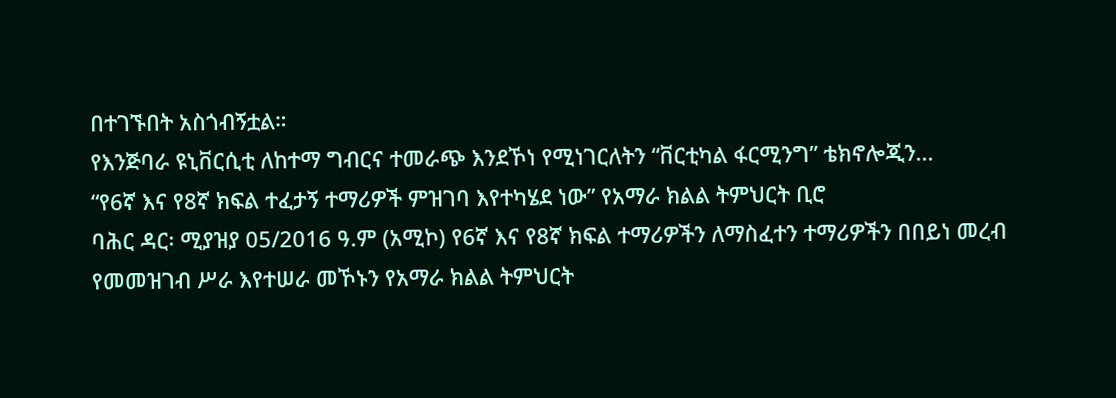በተገኙበት አስጎብኝቷል።
የእንጅባራ ዩኒቨርሲቲ ለከተማ ግብርና ተመራጭ እንደኾነ የሚነገርለትን “ቨርቲካል ፋርሚንግ” ቴክኖሎጂን...
“የ6ኛ እና የ8ኛ ክፍል ተፈታኝ ተማሪዎች ምዝገባ እየተካሄደ ነው” የአማራ ክልል ትምህርት ቢሮ
ባሕር ዳር፡ ሚያዝያ 05/2016 ዓ.ም (አሚኮ) የ6ኛ እና የ8ኛ ክፍል ተማሪዎችን ለማስፈተን ተማሪዎችን በበይነ መረብ የመመዝገብ ሥራ እየተሠራ መኾኑን የአማራ ክልል ትምህርት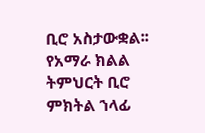ቢሮ አስታውቋል፡፡
የአማራ ክልል ትምህርት ቢሮ ምክትል ኀላፊ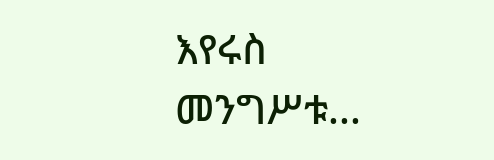እየሩስ መንግሥቱ...